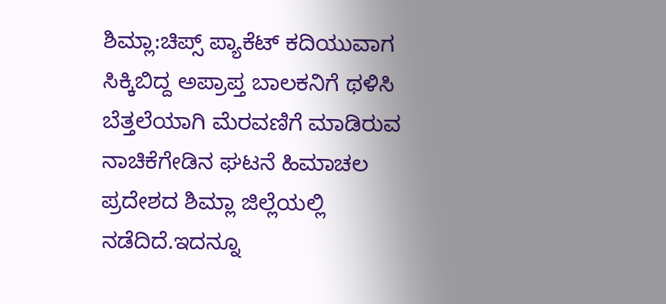ಶಿಮ್ಲಾ:ಚಿಪ್ಸ್ ಪ್ಯಾಕೆಟ್ ಕದಿಯುವಾಗ ಸಿಕ್ಕಿಬಿದ್ದ ಅಪ್ರಾಪ್ತ ಬಾಲಕನಿಗೆ ಥಳಿಸಿ ಬೆತ್ತಲೆಯಾಗಿ ಮೆರವಣಿಗೆ ಮಾಡಿರುವ ನಾಚಿಕೆಗೇಡಿನ ಘಟನೆ ಹಿಮಾಚಲ ಪ್ರದೇಶದ ಶಿಮ್ಲಾ ಜಿಲ್ಲೆಯಲ್ಲಿ ನಡೆದಿದೆ.ಇದನ್ನೂ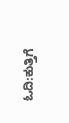ಓದಿ:ಕುತ್ತಿಗೆ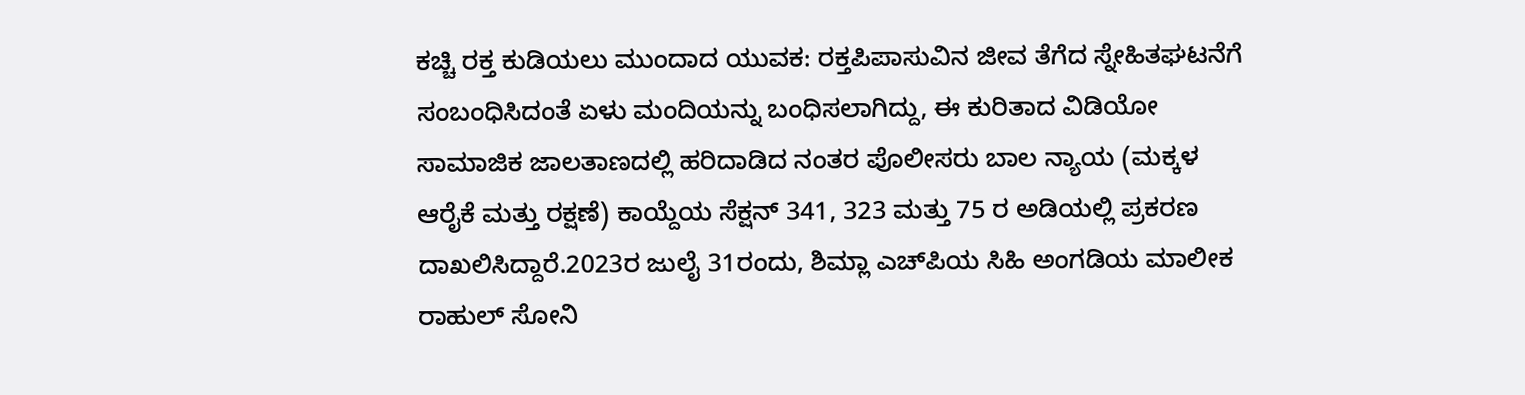ಕಚ್ಚಿ ರಕ್ತ ಕುಡಿಯಲು ಮುಂದಾದ ಯುವಕ: ರಕ್ತಪಿಪಾಸುವಿನ ಜೀವ ತೆಗೆದ ಸ್ನೇಹಿತಘಟನೆಗೆ ಸಂಬಂಧಿಸಿದಂತೆ ಏಳು ಮಂದಿಯನ್ನು ಬಂಧಿಸಲಾಗಿದ್ದು, ಈ ಕುರಿತಾದ ವಿಡಿಯೋ ಸಾಮಾಜಿಕ ಜಾಲತಾಣದಲ್ಲಿ ಹರಿದಾಡಿದ ನಂತರ ಪೊಲೀಸರು ಬಾಲ ನ್ಯಾಯ (ಮಕ್ಕಳ ಆರೈಕೆ ಮತ್ತು ರಕ್ಷಣೆ) ಕಾಯ್ದೆಯ ಸೆಕ್ಷನ್ 341, 323 ಮತ್ತು 75 ರ ಅಡಿಯಲ್ಲಿ ಪ್ರಕರಣ ದಾಖಲಿಸಿದ್ದಾರೆ.2023ರ ಜುಲೈ 31ರಂದು, ಶಿಮ್ಲಾ ಎಚ್‌ಪಿಯ ಸಿಹಿ ಅಂಗಡಿಯ ಮಾಲೀಕ ರಾಹುಲ್ ಸೋನಿ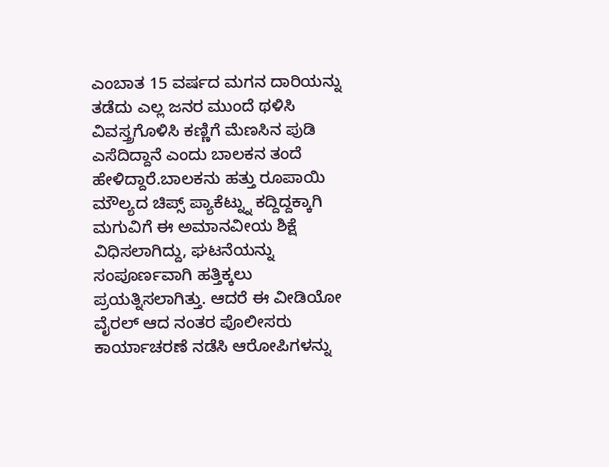ಎಂಬಾತ 15 ವರ್ಷದ ಮಗನ ದಾರಿಯನ್ನು ತಡೆದು ಎಲ್ಲ ಜನರ ಮುಂದೆ ಥಳಿಸಿ ವಿವಸ್ತ್ರಗೊಳಿಸಿ ಕಣ್ಣಿಗೆ ಮೆಣಸಿನ ಪುಡಿ ಎಸೆದಿದ್ದಾನೆ ಎಂದು ಬಾಲಕನ ತಂದೆ ಹೇಳಿದ್ದಾರೆ.ಬಾಲಕನು ಹತ್ತು ರೂಪಾಯಿ ಮೌಲ್ಯದ ಚಿಪ್ಸ್ ಪ್ಯಾಕೆಟ್ನ್ನು ಕದ್ದಿದ್ದಕ್ಕಾಗಿ ಮಗುವಿಗೆ ಈ ಅಮಾನವೀಯ ಶಿಕ್ಷೆ ವಿಧಿಸಲಾಗಿದ್ದು, ಘಟನೆಯನ್ನು ಸಂಪೂರ್ಣವಾಗಿ ಹತ್ತಿಕ್ಕಲು ಪ್ರಯತ್ನಿಸಲಾಗಿತ್ತು. ಆದರೆ ಈ ವೀಡಿಯೋ ವೈರಲ್ ಆದ ನಂತರ ಪೊಲೀಸರು ಕಾರ್ಯಾಚರಣೆ ನಡೆಸಿ ಆರೋಪಿಗಳನ್ನು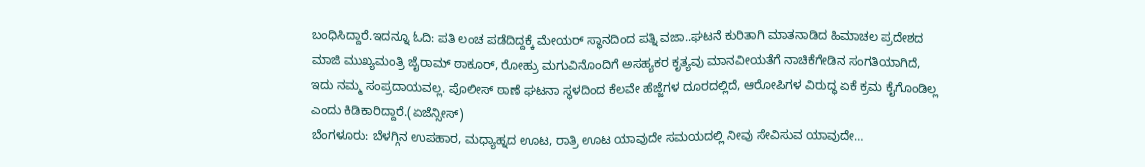ಬಂಧಿಸಿದ್ದಾರೆ.ಇದನ್ನೂ ಓದಿ: ಪತಿ ಲಂಚ ಪಡೆದಿದ್ದಕ್ಕೆ ಮೇಯರ್ ಸ್ಥಾನದಿಂದ ಪತ್ನಿ ವಜಾ..ಘಟನೆ ಕುರಿತಾಗಿ ಮಾತನಾಡಿದ ಹಿಮಾಚಲ ಪ್ರದೇಶದ ಮಾಜಿ ಮುಖ್ಯಮಂತ್ರಿ ಜೈರಾಮ್ ಠಾಕೂರ್, ರೋಹ್ರು ಮಗುವಿನೊಂದಿಗೆ ಅಸಹ್ಯಕರ ಕೃತ್ಯವು ಮಾನವೀಯತೆಗೆ ನಾಚಿಕೆಗೇಡಿನ ಸಂಗತಿಯಾಗಿದೆ, ಇದು ನಮ್ಮ ಸಂಪ್ರದಾಯವಲ್ಲ. ಪೊಲೀಸ್ ಠಾಣೆ ಘಟನಾ ಸ್ಥಳದಿಂದ ಕೆಲವೇ ಹೆಜ್ಜೆಗಳ ದೂರದಲ್ಲಿದೆ, ಆರೋಪಿಗಳ ವಿರುದ್ಧ ಏಕೆ ಕ್ರಮ ಕೈಗೊಂಡಿಲ್ಲ ಎಂದು ಕಿಡಿಕಾರಿದ್ದಾರೆ.(ಏಜೆನ್ಸೀಸ್)
ಬೆಂಗಳೂರು: ಬೆಳಗ್ಗಿನ ಉಪಹಾರ, ಮಧ್ಯಾಹ್ನದ ಊಟ, ರಾತ್ರಿ ಊಟ ಯಾವುದೇ ಸಮಯದಲ್ಲಿ ನೀವು ಸೇವಿಸುವ ಯಾವುದೇ…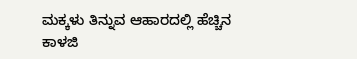ಮಕ್ಕಳು ತಿನ್ನುವ ಆಹಾರದಲ್ಲಿ ಹೆಚ್ಚಿನ ಕಾಳಜಿ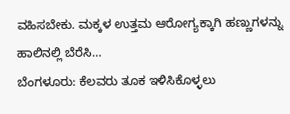ವಹಿಸಬೇಕು. ಮಕ್ಕಳ ಉತ್ತಮ ಆರೋಗ್ಯಕ್ಕಾಗಿ ಹಣ್ಣುಗಳನ್ನು ಹಾಲಿನಲ್ಲಿ ಬೆರೆಸಿ…
ಬೆಂಗಳೂರು: ಕೆಲವರು ತೂಕ ಇಳಿಸಿಕೊಳ್ಳಲು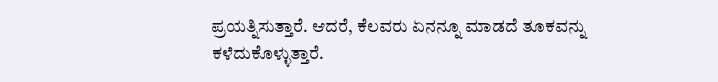ಪ್ರಯತ್ನಿಸುತ್ತಾರೆ. ಆದರೆ, ಕೆಲವರು ಏನನ್ನೂ ಮಾಡದೆ ತೂಕವನ್ನು ಕಳೆದುಕೊಳ್ಳುತ್ತಾರೆ.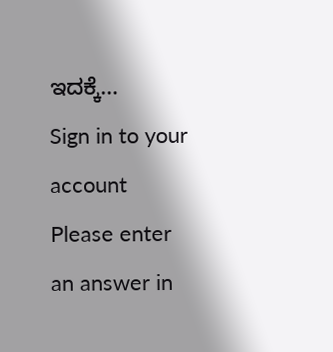ಇದಕ್ಕೆ…
Sign in to your account
Please enter an answer in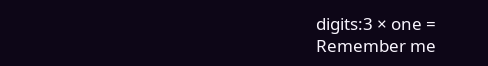digits:3 × one =
Remember me